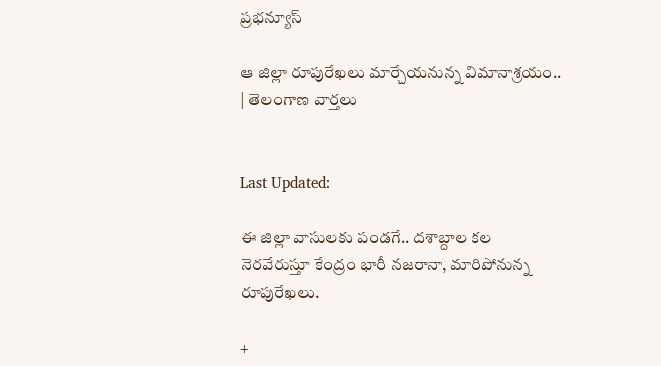ప్రభన్యూస్

ఆ జిల్లా రూపురేఖలు మార్చేయనున్న విమానాశ్రయం..  | తెలంగాణ వార్తలు


Last Updated:

ఈ జిల్లా వాసులకు పండగే.. దశాబ్దాల కల నెరవేరుస్తూ కేంద్రం భారీ నజరానా, మారిపోనున్న రూపురేఖలు.

+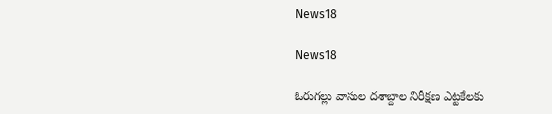News18

News18

ఓరుగల్లు వాసుల దశాబ్దాల నిరీక్షణ ఎట్టకేలకు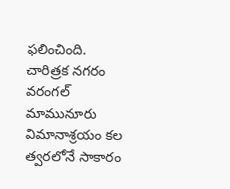ఫలించింది. చారిత్రక నగరం వరంగల్ మామునూరు విమానాశ్రయం కల త్వరలోనే సాకారం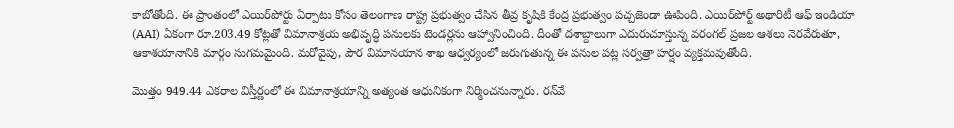కాబోతోంది. ఈ ప్రాంతంలో ఎయిర్‌పోర్టు ఏర్పాటు కోసం తెలంగాణ రాష్ట్ర ప్రభుత్వం చేసిన తీవ్ర కృషికి కేంద్ర ప్రభుత్వం పచ్చజెండా ఊపింది. ఎయిర్‌పోర్ట్ అథారిటీ ఆఫ్ ఇండియా (AAI) ఏకంగా రూ.203.49 కోట్లతో విమానాశ్రయ అభివృద్ధి పనులకు టెండర్లను ఆహ్వానించింది. దీంతో దశాబ్దాలుగా ఎదురుచూస్తున్న వరంగల్ ప్రజల ఆశలు నెరవేరుతూ, ఆకాశయానానికి మార్గం సుగమమైంది. మరోవైపు, పౌర విమానయాన శాఖ ఆధ్వర్యంలో జరుగుతున్న ఈ పనుల పట్ల సర్వత్రా హర్షం వ్యక్తమవుతోంది.

మొత్తం 949.44 ఎకరాల విస్తీర్ణంలో ఈ విమానాశ్రయాన్ని అత్యంత ఆధునికంగా నిర్మించనున్నారు. రన్‌వే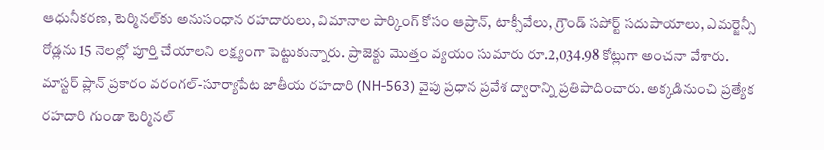ఆధునీకరణ, టెర్మినల్‌కు అనుసంధాన రహదారులు, విమానాల పార్కింగ్ కోసం ఆప్రాన్, టాక్సీవేలు, గ్రౌండ్ సపోర్ట్ సదుపాయాలు, ఎమర్జెన్సీ రోడ్లను 15 నెలల్లో పూర్తి చేయాలని లక్ష్యంగా పెట్టుకున్నారు. ప్రాజెక్టు మొత్తం వ్యయం సుమారు రూ.2,034.98 కోట్లుగా అంచనా వేశారు. మాస్టర్ ప్లాన్ ప్రకారం వరంగల్-సూర్యాపేట జాతీయ రహదారి (NH-563) వైపు ప్రధాన ప్రవేశ ద్వారాన్ని ప్రతిపాదించారు. అక్కడినుంచి ప్రత్యేక రహదారి గుండా టెర్మినల్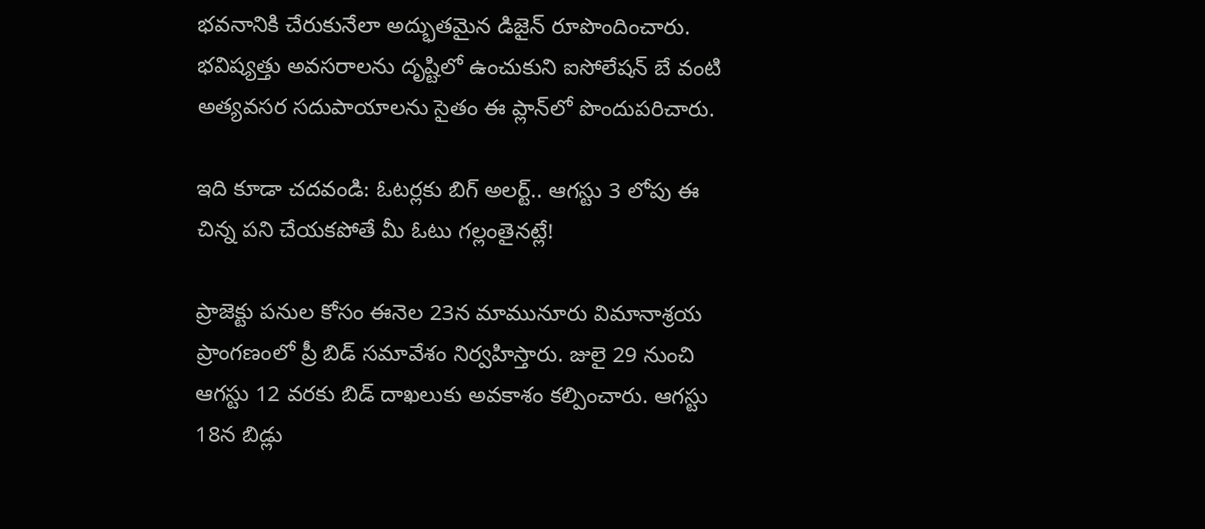భవనానికి చేరుకునేలా అద్భుతమైన డిజైన్ రూపొందించారు. భవిష్యత్తు అవసరాలను దృష్టిలో ఉంచుకుని ఐసోలేషన్ బే వంటి అత్యవసర సదుపాయాలను సైతం ఈ ప్లాన్‌లో పొందుపరిచారు.

ఇది కూడా చదవండి: ఓటర్లకు బిగ్ అలర్ట్.. ఆగస్టు 3 లోపు ఈ చిన్న పని చేయకపోతే మీ ఓటు గల్లంతైనట్లే!

ప్రాజెక్టు పనుల కోసం ఈనెల 23న మామునూరు విమానాశ్రయ ప్రాంగణంలో ప్రీ బిడ్ సమావేశం నిర్వహిస్తారు. జులై 29 నుంచి ఆగస్టు 12 వరకు బిడ్ దాఖలుకు అవకాశం కల్పించారు. ఆగస్టు 18న బిడ్లు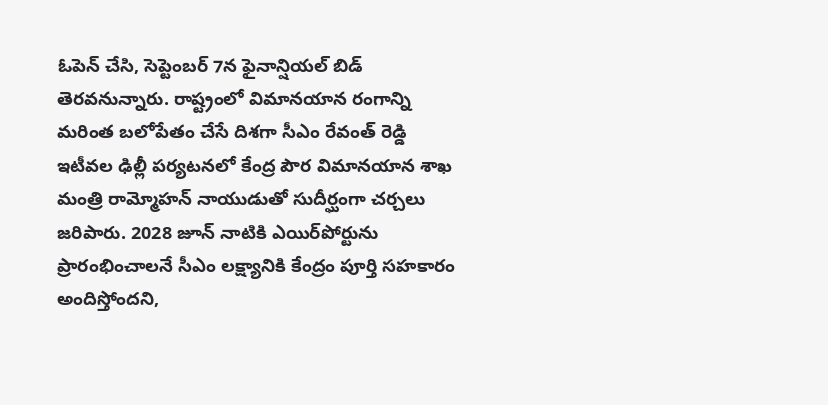ఓపెన్ చేసి, సెప్టెంబర్ 7న ఫైనాన్షియల్ బిడ్ తెరవనున్నారు. రాష్ట్రంలో విమానయాన రంగాన్ని మరింత బలోపేతం చేసే దిశగా సీఎం రేవంత్ రెడ్డి ఇటీవల ఢిల్లీ పర్యటనలో కేంద్ర పౌర విమానయాన శాఖ మంత్రి రామ్మోహన్ నాయుడుతో సుదీర్ఘంగా చర్చలు జరిపారు. 2028 జూన్ నాటికి ఎయిర్‌పోర్టును ప్రారంభించాలనే సీఎం లక్ష్యానికి కేంద్రం పూర్తి సహకారం అందిస్తోందని,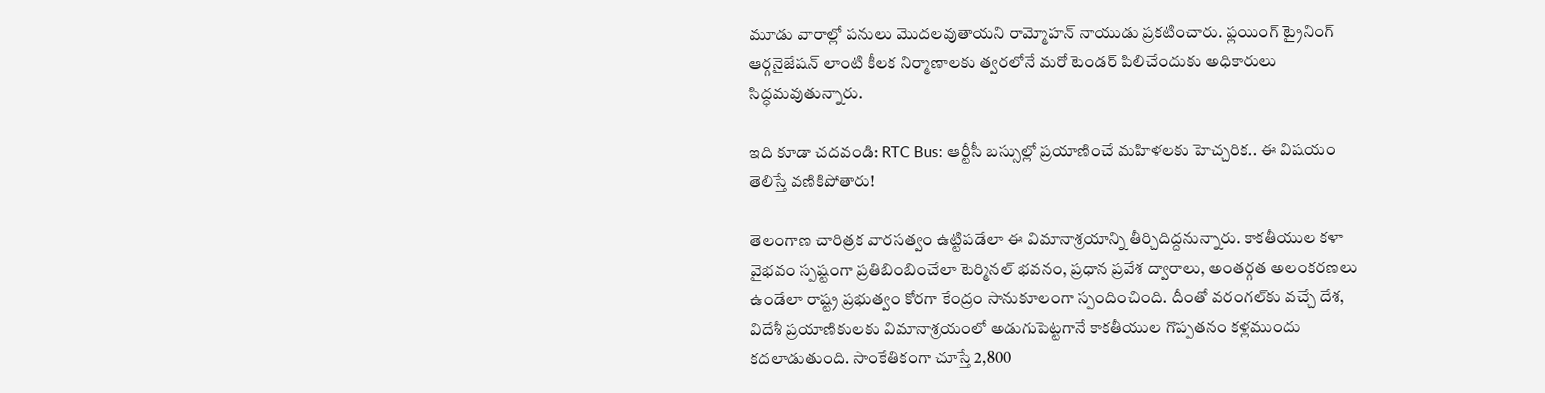మూడు వారాల్లో పనులు మొదలవుతాయని రామ్మోహన్ నాయుడు ప్రకటించారు. ఫ్లయింగ్ ట్రైనింగ్ ఆర్గనైజేషన్ లాంటి కీలక నిర్మాణాలకు త్వరలోనే మరో టెండర్ పిలిచేందుకు అధికారులు సిద్ధమవుతున్నారు.

ఇది కూడా చదవండి: RTC Bus: ఆర్టీసీ బస్సుల్లో ప్రయాణించే మహిళలకు హెచ్చరిక.. ఈ విషయం తెలిస్తే వణికిపోతారు!

తెలంగాణ చారిత్రక వారసత్వం ఉట్టిపడేలా ఈ విమానాశ్రయాన్ని తీర్చిదిద్దనున్నారు. కాకతీయుల కళా వైభవం స్పష్టంగా ప్రతిబింబించేలా టెర్మినల్ భవనం, ప్రధాన ప్రవేశ ద్వారాలు, అంతర్గత అలంకరణలు ఉండేలా రాష్ట్ర ప్రభుత్వం కోరగా కేంద్రం సానుకూలంగా స్పందించింది. దీంతో వరంగల్‌కు వచ్చే దేశ, విదేశీ ప్రయాణికులకు విమానాశ్రయంలో అడుగుపెట్టగానే కాకతీయుల గొప్పతనం కళ్లముందు కదలాడుతుంది. సాంకేతికంగా చూస్తే 2,800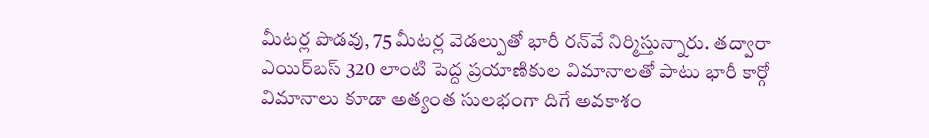మీటర్ల పొడవు, 75 మీటర్ల వెడల్పుతో భారీ రన్‌వే నిర్మిస్తున్నారు. తద్వారా ఎయిర్‌బస్ 320 లాంటి పెద్ద ప్రయాణికుల విమానాలతో పాటు భారీ కార్గో విమానాలు కూడా అత్యంత సులభంగా దిగే అవకాశం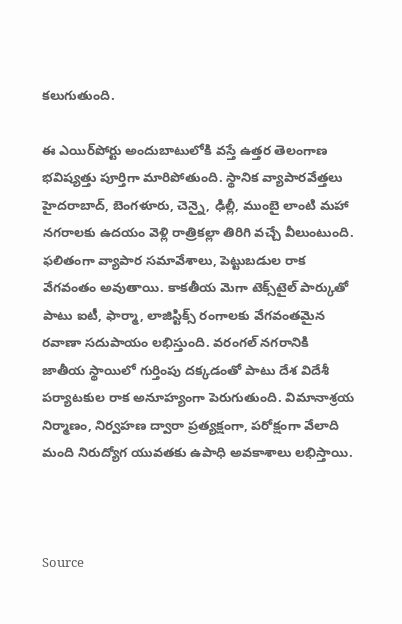కలుగుతుంది.

ఈ ఎయిర్‌పోర్టు అందుబాటులోకి వస్తే ఉత్తర తెలంగాణ భవిష్యత్తు పూర్తిగా మారిపోతుంది. స్థానిక వ్యాపారవేత్తలు హైదరాబాద్, బెంగళూరు, చెన్నై, ఢిల్లీ, ముంబై లాంటి మహా నగరాలకు ఉదయం వెళ్లి రాత్రికల్లా తిరిగి వచ్చే వీలుంటుంది. ఫలితంగా వ్యాపార సమావేశాలు, పెట్టుబడుల రాక వేగవంతం అవుతాయి. కాకతీయ మెగా టెక్స్‌టైల్ పార్కుతో పాటు ఐటీ, ఫార్మా, లాజిస్టిక్స్ రంగాలకు వేగవంతమైన రవాణా సదుపాయం లభిస్తుంది. వరంగల్ నగరానికి జాతీయ స్థాయిలో గుర్తింపు దక్కడంతో పాటు దేశ విదేశీ పర్యాటకుల రాక అనూహ్యంగా పెరుగుతుంది. విమానాశ్రయ నిర్మాణం, నిర్వహణ ద్వారా ప్రత్యక్షంగా, పరోక్షంగా వేలాది మంది నిరుద్యోగ యువతకు ఉపాధి అవకాశాలు లభిస్తాయి.



Source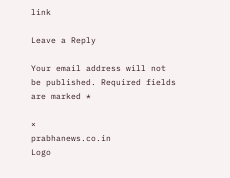link

Leave a Reply

Your email address will not be published. Required fields are marked *

×
prabhanews.co.in
Logo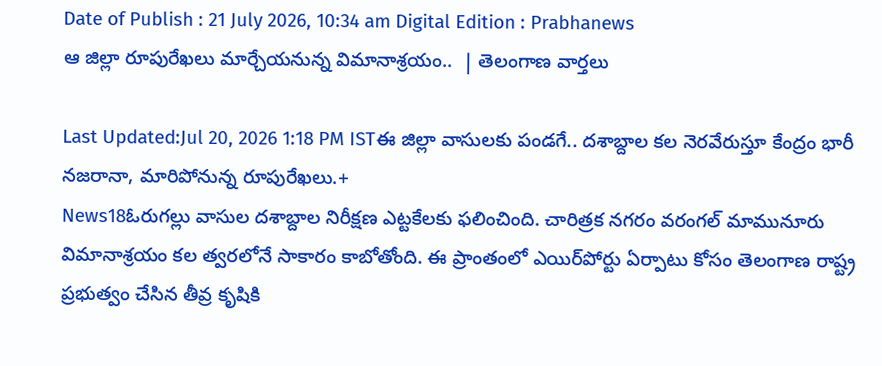Date of Publish : 21 July 2026, 10:34 am Digital Edition : Prabhanews
ఆ జిల్లా రూపురేఖలు మార్చేయనున్న విమానాశ్రయం..  | తెలంగాణ వార్తలు

Last Updated:Jul 20, 2026 1:18 PM ISTఈ జిల్లా వాసులకు పండగే.. దశాబ్దాల కల నెరవేరుస్తూ కేంద్రం భారీ నజరానా, మారిపోనున్న రూపురేఖలు.+
News18ఓరుగల్లు వాసుల దశాబ్దాల నిరీక్షణ ఎట్టకేలకు ఫలించింది. చారిత్రక నగరం వరంగల్ మామునూరు విమానాశ్రయం కల త్వరలోనే సాకారం కాబోతోంది. ఈ ప్రాంతంలో ఎయిర్‌పోర్టు ఏర్పాటు కోసం తెలంగాణ రాష్ట్ర ప్రభుత్వం చేసిన తీవ్ర కృషికి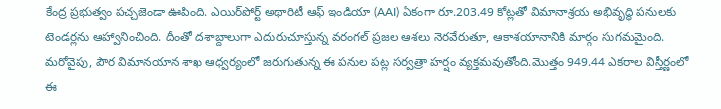కేంద్ర ప్రభుత్వం పచ్చజెండా ఊపింది. ఎయిర్‌పోర్ట్ అథారిటీ ఆఫ్ ఇండియా (AAI) ఏకంగా రూ.203.49 కోట్లతో విమానాశ్రయ అభివృద్ధి పనులకు టెండర్లను ఆహ్వానించింది. దీంతో దశాబ్దాలుగా ఎదురుచూస్తున్న వరంగల్ ప్రజల ఆశలు నెరవేరుతూ, ఆకాశయానానికి మార్గం సుగమమైంది. మరోవైపు, పౌర విమానయాన శాఖ ఆధ్వర్యంలో జరుగుతున్న ఈ పనుల పట్ల సర్వత్రా హర్షం వ్యక్తమవుతోంది.మొత్తం 949.44 ఎకరాల విస్తీర్ణంలో ఈ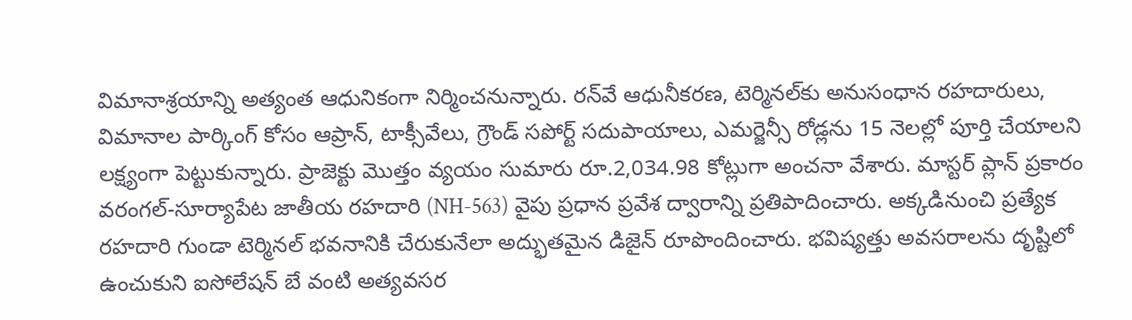విమానాశ్రయాన్ని అత్యంత ఆధునికంగా నిర్మించనున్నారు. రన్‌వే ఆధునీకరణ, టెర్మినల్‌కు అనుసంధాన రహదారులు, విమానాల పార్కింగ్ కోసం ఆప్రాన్, టాక్సీవేలు, గ్రౌండ్ సపోర్ట్ సదుపాయాలు, ఎమర్జెన్సీ రోడ్లను 15 నెలల్లో పూర్తి చేయాలని లక్ష్యంగా పెట్టుకున్నారు. ప్రాజెక్టు మొత్తం వ్యయం సుమారు రూ.2,034.98 కోట్లుగా అంచనా వేశారు. మాస్టర్ ప్లాన్ ప్రకారం వరంగల్-సూర్యాపేట జాతీయ రహదారి (NH-563) వైపు ప్రధాన ప్రవేశ ద్వారాన్ని ప్రతిపాదించారు. అక్కడినుంచి ప్రత్యేక రహదారి గుండా టెర్మినల్ భవనానికి చేరుకునేలా అద్భుతమైన డిజైన్ రూపొందించారు. భవిష్యత్తు అవసరాలను దృష్టిలో ఉంచుకుని ఐసోలేషన్ బే వంటి అత్యవసర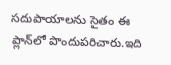సదుపాయాలను సైతం ఈ ప్లాన్‌లో పొందుపరిచారు.ఇది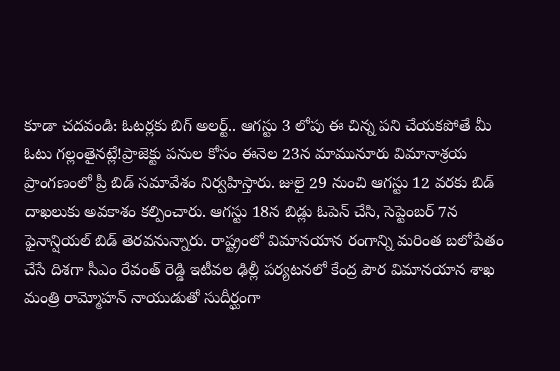కూడా చదవండి: ఓటర్లకు బిగ్ అలర్ట్.. ఆగస్టు 3 లోపు ఈ చిన్న పని చేయకపోతే మీ ఓటు గల్లంతైనట్లే!ప్రాజెక్టు పనుల కోసం ఈనెల 23న మామునూరు విమానాశ్రయ ప్రాంగణంలో ప్రీ బిడ్ సమావేశం నిర్వహిస్తారు. జులై 29 నుంచి ఆగస్టు 12 వరకు బిడ్ దాఖలుకు అవకాశం కల్పించారు. ఆగస్టు 18న బిడ్లు ఓపెన్ చేసి, సెప్టెంబర్ 7న ఫైనాన్షియల్ బిడ్ తెరవనున్నారు. రాష్ట్రంలో విమానయాన రంగాన్ని మరింత బలోపేతం చేసే దిశగా సీఎం రేవంత్ రెడ్డి ఇటీవల ఢిల్లీ పర్యటనలో కేంద్ర పౌర విమానయాన శాఖ మంత్రి రామ్మోహన్ నాయుడుతో సుదీర్ఘంగా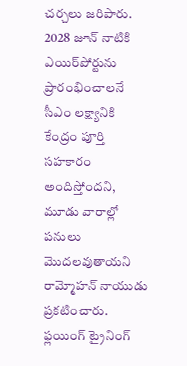చర్చలు జరిపారు. 2028 జూన్ నాటికి ఎయిర్‌పోర్టును ప్రారంభించాలనే సీఎం లక్ష్యానికి కేంద్రం పూర్తి సహకారం అందిస్తోందని, మూడు వారాల్లో పనులు మొదలవుతాయని రామ్మోహన్ నాయుడు ప్రకటించారు. ఫ్లయింగ్ ట్రైనింగ్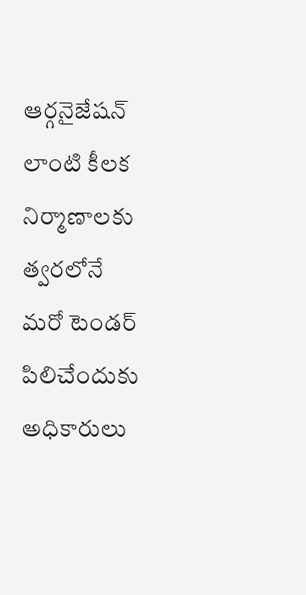ఆర్గనైజేషన్ లాంటి కీలక నిర్మాణాలకు త్వరలోనే మరో టెండర్ పిలిచేందుకు అధికారులు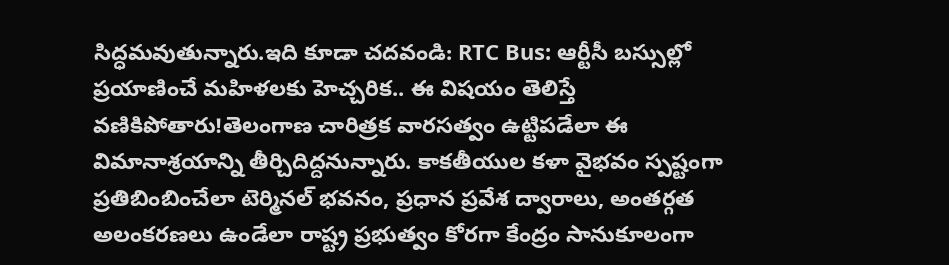సిద్ధమవుతున్నారు.ఇది కూడా చదవండి: RTC Bus: ఆర్టీసీ బస్సుల్లో ప్రయాణించే మహిళలకు హెచ్చరిక.. ఈ విషయం తెలిస్తే వణికిపోతారు!తెలంగాణ చారిత్రక వారసత్వం ఉట్టిపడేలా ఈ విమానాశ్రయాన్ని తీర్చిదిద్దనున్నారు. కాకతీయుల కళా వైభవం స్పష్టంగా ప్రతిబింబించేలా టెర్మినల్ భవనం, ప్రధాన ప్రవేశ ద్వారాలు, అంతర్గత అలంకరణలు ఉండేలా రాష్ట్ర ప్రభుత్వం కోరగా కేంద్రం సానుకూలంగా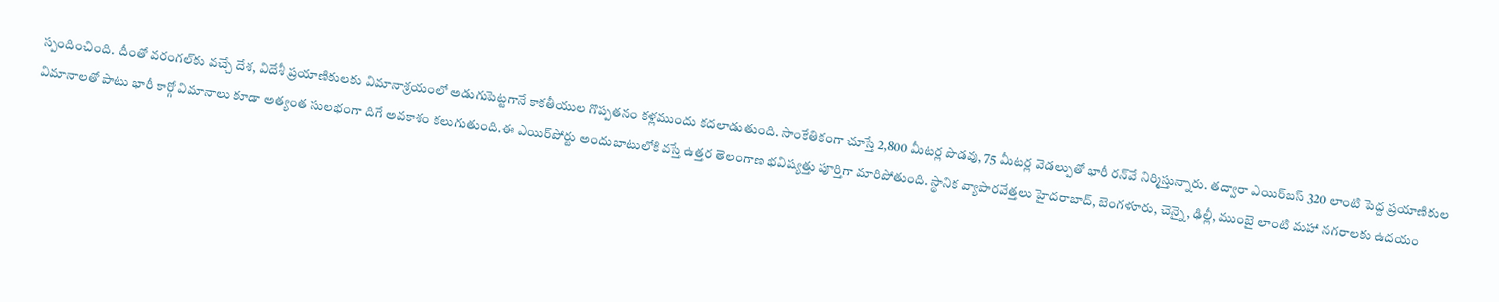స్పందించింది. దీంతో వరంగల్‌కు వచ్చే దేశ, విదేశీ ప్రయాణికులకు విమానాశ్రయంలో అడుగుపెట్టగానే కాకతీయుల గొప్పతనం కళ్లముందు కదలాడుతుంది. సాంకేతికంగా చూస్తే 2,800 మీటర్ల పొడవు, 75 మీటర్ల వెడల్పుతో భారీ రన్‌వే నిర్మిస్తున్నారు. తద్వారా ఎయిర్‌బస్ 320 లాంటి పెద్ద ప్రయాణికుల విమానాలతో పాటు భారీ కార్గో విమానాలు కూడా అత్యంత సులభంగా దిగే అవకాశం కలుగుతుంది.ఈ ఎయిర్‌పోర్టు అందుబాటులోకి వస్తే ఉత్తర తెలంగాణ భవిష్యత్తు పూర్తిగా మారిపోతుంది. స్థానిక వ్యాపారవేత్తలు హైదరాబాద్, బెంగళూరు, చెన్నై, ఢిల్లీ, ముంబై లాంటి మహా నగరాలకు ఉదయం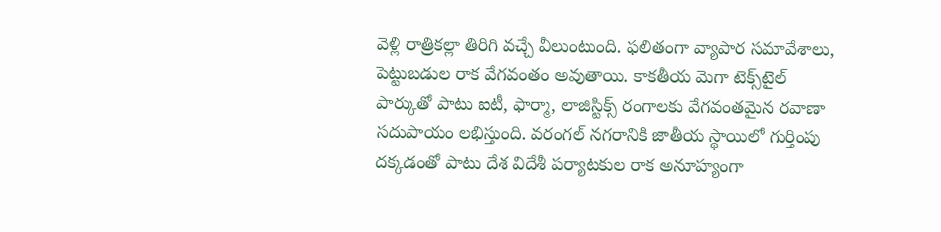వెళ్లి రాత్రికల్లా తిరిగి వచ్చే వీలుంటుంది. ఫలితంగా వ్యాపార సమావేశాలు, పెట్టుబడుల రాక వేగవంతం అవుతాయి. కాకతీయ మెగా టెక్స్‌టైల్ పార్కుతో పాటు ఐటీ, ఫార్మా, లాజిస్టిక్స్ రంగాలకు వేగవంతమైన రవాణా సదుపాయం లభిస్తుంది. వరంగల్ నగరానికి జాతీయ స్థాయిలో గుర్తింపు దక్కడంతో పాటు దేశ విదేశీ పర్యాటకుల రాక అనూహ్యంగా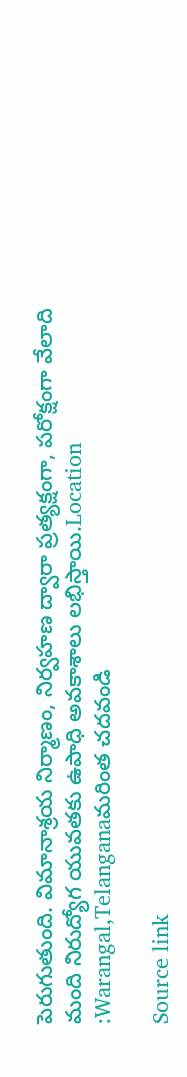పెరుగుతుంది. విమానాశ్రయ నిర్మాణం, నిర్వహణ ద్వారా ప్రత్యక్షంగా, పరోక్షంగా వేలాది మంది నిరుద్యోగ యువతకు ఉపాధి అవకాశాలు లభిస్తాయి.Location :Warangal,Telanganaమరింత చదవండి

Source link